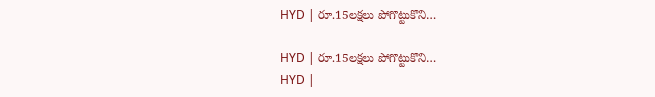HYD | రూ.15లక్షలు పోగొట్టుకొని…

HYD | రూ.15లక్షలు పోగొట్టుకొని…
HYD |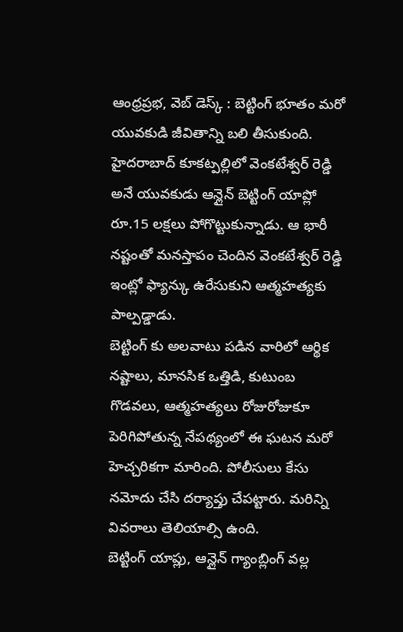ఆంధ్రప్రభ, వెబ్ డెస్క్ : బెట్టింగ్ భూతం మరో యువకుడి జీవితాన్ని బలి తీసుకుంది. హైదరాబాద్ కూకట్పల్లిలో వెంకటేశ్వర్ రెడ్డి అనే యువకుడు ఆన్లైన్ బెట్టింగ్ యాప్లో రూ.15 లక్షలు పోగొట్టుకున్నాడు. ఆ భారీ నష్టంతో మనస్తాపం చెందిన వెంకటేశ్వర్ రెడ్డి ఇంట్లో ఫ్యాన్కు ఉరేసుకుని ఆత్మహత్యకు పాల్పడ్డాడు.
బెట్టింగ్ కు అలవాటు పడిన వారిలో ఆర్థిక నష్టాలు, మానసిక ఒత్తిడి, కుటుంబ గొడవలు, ఆత్మహత్యలు రోజురోజుకూ పెరిగిపోతున్న నేపథ్యంలో ఈ ఘటన మరో హెచ్చరికగా మారింది. పోలీసులు కేసు నమోదు చేసి దర్యాప్తు చేపట్టారు. మరిన్ని వివరాలు తెలియాల్సి ఉంది.
బెట్టింగ్ యాప్లు, ఆన్లైన్ గ్యాంబ్లింగ్ వల్ల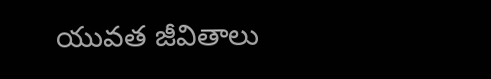యువత జీవితాలు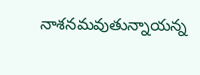నాశనమవుతున్నాయన్న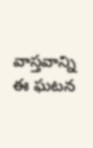వాస్తవాన్ని ఈ ఘటన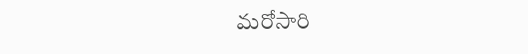మరోసారి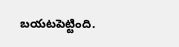బయటపెట్టింది.